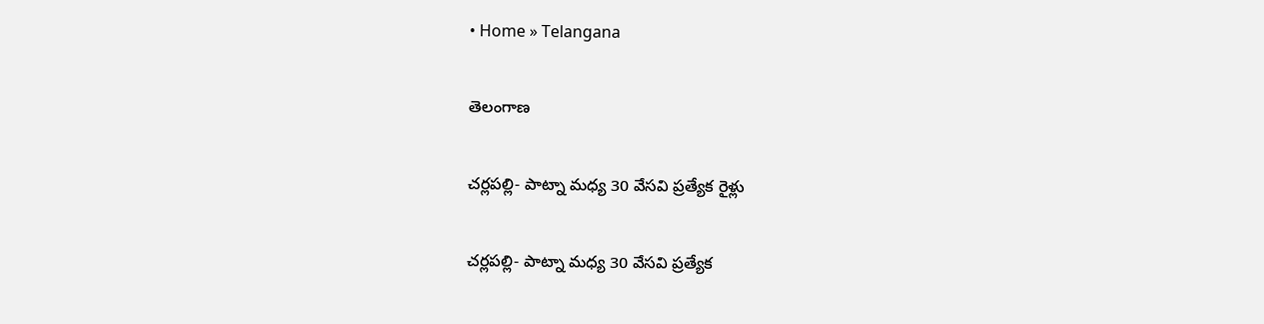• Home » Telangana

తెలంగాణ

చర్లపల్లి- పాట్నా మధ్య 30 వేసవి ప్రత్యేక రైళ్లు

చర్లపల్లి- పాట్నా మధ్య 30 వేసవి ప్రత్యేక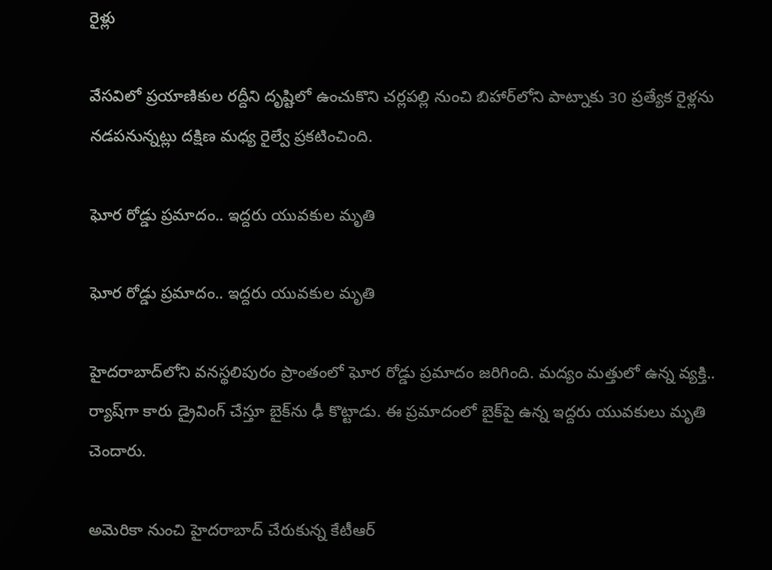రైళ్లు

వేసవిలో ప్రయాణికుల రద్దీని దృష్టిలో ఉంచుకొని చర్లపల్లి నుంచి బిహార్‌లోని పాట్నాకు 30 ప్రత్యేక రైళ్లను నడపనున్నట్లు దక్షిణ మధ్య రైల్వే ప్రకటించింది.

ఘోర రోడ్డు ప్రమాదం.. ఇద్దరు యువకుల మృతి

ఘోర రోడ్డు ప్రమాదం.. ఇద్దరు యువకుల మృతి

హైదరాబాద్‌లోని వనస్థలిపురం ప్రాంతంలో ఘోర రోడ్డు ప్రమాదం జరిగింది. మద్యం మత్తులో ఉన్న వ్యక్తి.. ర్యాష్‌గా కారు డ్రైవింగ్ చేస్తూ బైక్‌ను ఢీ కొట్టాడు. ఈ ప్రమాదంలో బైక్‌పై ఉన్న ఇద్దరు యువకులు మృతి చెందారు.

అమెరికా నుంచి హైదరాబాద్ చేరుకున్న కేటీఆర్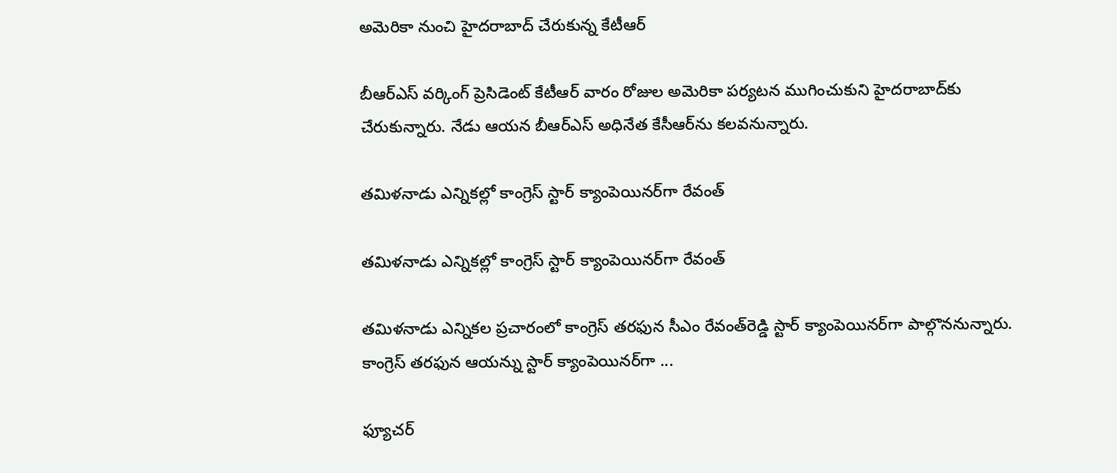అమెరికా నుంచి హైదరాబాద్ చేరుకున్న కేటీఆర్

బీఆర్ఎస్ వర్కింగ్ ప్రెసిడెంట్ కేటీఆర్ వారం రోజుల అమెరికా పర్యటన ముగించుకుని హైదరాబాద్‌కు చేరుకున్నారు. నేడు ఆయన బీఆర్ఎస్ అధినేత కేసీఆర్‌ను కలవనున్నారు.

తమిళనాడు ఎన్నికల్లో కాంగ్రెస్‌ స్టార్‌ క్యాంపెయినర్‌గా రేవంత్‌

తమిళనాడు ఎన్నికల్లో కాంగ్రెస్‌ స్టార్‌ క్యాంపెయినర్‌గా రేవంత్‌

తమిళనాడు ఎన్నికల ప్రచారంలో కాంగ్రెస్‌ తరఫున సీఎం రేవంత్‌రెడ్డి స్టార్‌ క్యాంపెయినర్‌గా పాల్గొననున్నారు. కాంగ్రెస్‌ తరఫున ఆయన్ను స్టార్‌ క్యాంపెయినర్‌గా ...

ఫ్యూచర్‌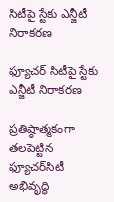సిటీపై స్టేకు ఎన్జీటీ నిరాకరణ

ఫ్యూచర్‌ సిటీపై స్టేకు ఎన్జీటీ నిరాకరణ

ప్రతిష్ఠాత్మకంగా తలపెట్టిన ఫ్యూచర్‌సిటీ అభివృద్ధి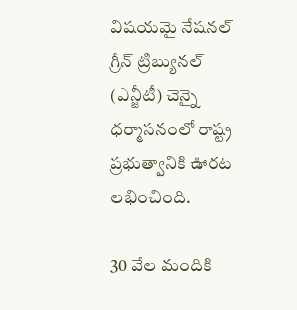విషయమై నేషనల్‌ గ్రీన్‌ ట్రిబ్యునల్‌ (ఎన్జీటీ) చెన్నై ధర్మాసనంలో రాష్ట్ర ప్రభుత్వానికి ఊరట లభించింది.

30 వేల మందికి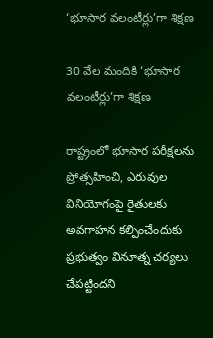‘భూసార వలంటీర్లు’గా శిక్షణ

30 వేల మందికి ‘భూసార వలంటీర్లు’గా శిక్షణ

రాష్ట్రంలో భూసార పరీక్షలను ప్రోత్సహించి, ఎరువుల వినియోగంపై రైతులకు అవగాహన కల్పించేందుకు ప్రభుత్వం వినూత్న చర్యలు చేపట్టిందని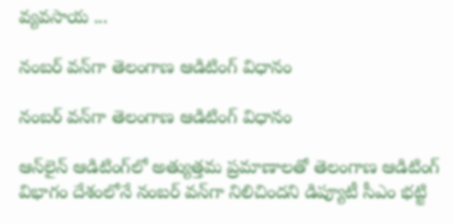వ్యవసాయ ...

నంబర్‌ వన్‌గా తెలంగాణ ఆడిటింగ్‌ విధానం

నంబర్‌ వన్‌గా తెలంగాణ ఆడిటింగ్‌ విధానం

ఆన్‌లైన్‌ ఆడిటింగ్‌లో అత్యుత్తమ ప్రమాణాలతో తెలంగాణ ఆడిటింగ్‌ విభాగం దేశంలోనే నంబర్‌ వన్‌గా నిలిచిందని డిప్యూటీ సీఎం భట్టి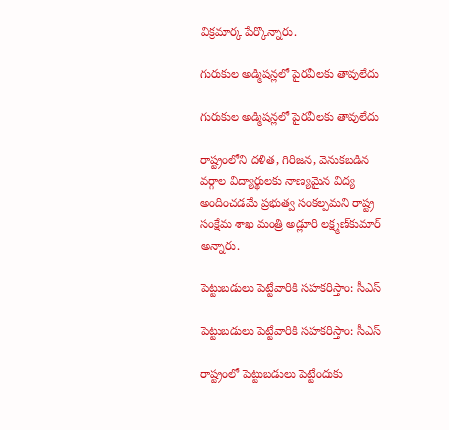విక్రమార్క పేర్కొన్నారు.

గురుకుల అడ్మిషన్లలో పైరవీలకు తావులేదు

గురుకుల అడ్మిషన్లలో పైరవీలకు తావులేదు

రాష్ట్రంలోని దళిత, గిరిజన, వెనుకబడిన వర్గాల విద్యార్థులకు నాణ్యమైన విద్య అందించడమే ప్రభుత్వ సంకల్పమని రాష్ట్ర సంక్షేమ శాఖ మంత్రి అడ్లూరి లక్ష్మణ్‌కుమార్‌ అన్నారు.

పెట్టుబడులు పెట్టేవారికి సహకరిస్తాం: సీఎస్‌

పెట్టుబడులు పెట్టేవారికి సహకరిస్తాం: సీఎస్‌

రాష్ట్రంలో పెట్టుబడులు పెట్టేందుకు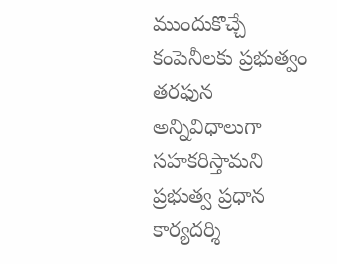ముందుకొచ్చే కంపెనీలకు ప్రభుత్వం తరఫున అన్నివిధాలుగా సహకరిస్తామని ప్రభుత్వ ప్రధాన కార్యదర్శి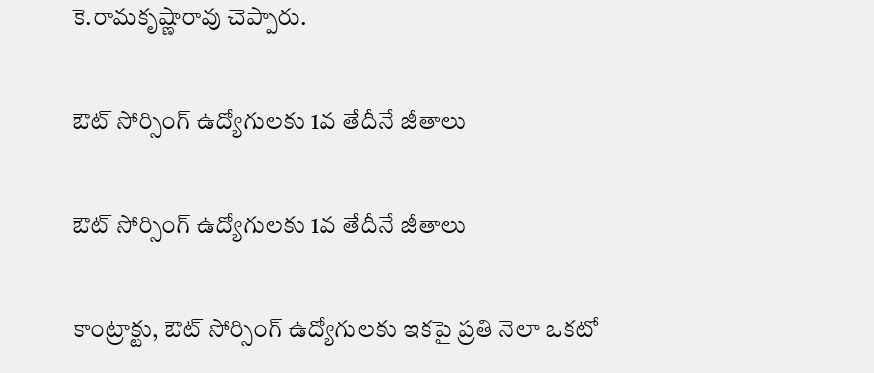కె.రామకృష్ణారావు చెప్పారు.

ఔట్‌ సోర్సింగ్‌ ఉద్యోగులకు 1వ తేదీనే జీతాలు

ఔట్‌ సోర్సింగ్‌ ఉద్యోగులకు 1వ తేదీనే జీతాలు

కాంట్రాక్టు, ఔట్‌ సోర్సింగ్‌ ఉద్యోగులకు ఇకపై ప్రతి నెలా ఒకటో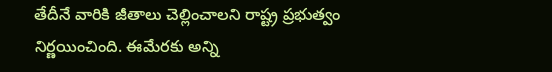తేదీనే వారికి జీతాలు చెల్లించాలని రాష్ట్ర ప్రభుత్వం నిర్ణయించింది. ఈమేరకు అన్ని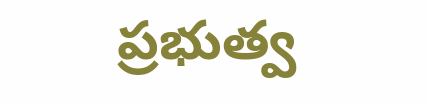ప్రభుత్వ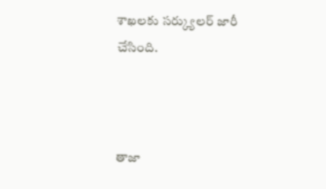శాఖలకు సర్క్యులర్‌ జారీ చేసింది.



తాజా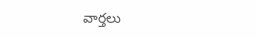వార్తలు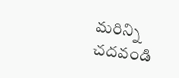మరిన్ని చదవండి